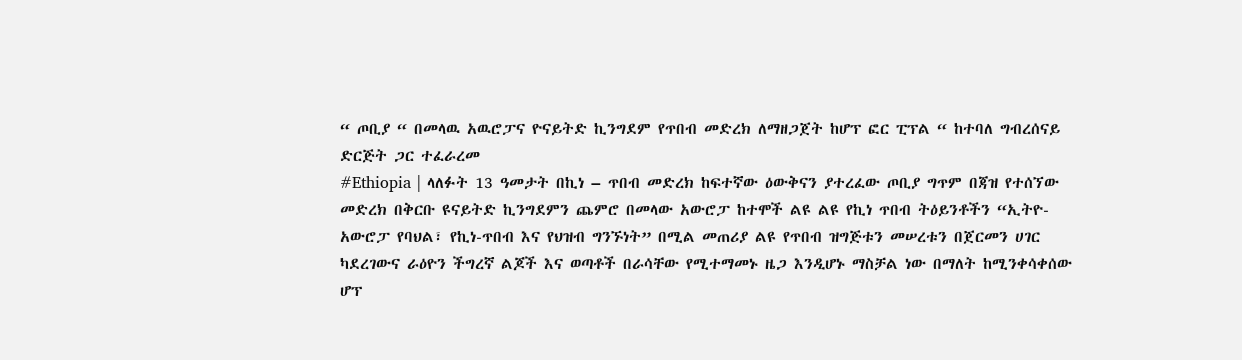“ ጦቢያ “ በመላዉ አዉሮፓና ዮናይትድ ኪንግደም የጥበብ መድረክ ለማዘጋጀት ከሆፕ ፎር ፒፕል “ ከተባለ ግብረሰናይ ድርጅት ጋር ተፈራረመ
#Ethiopia | ላለፉት 13 ዓመታት በኪነ – ጥበብ መድረክ ከፍተኛው ዕውቅናን ያተረፈው ጦቢያ ግጥም በጃዝ የተሰኘው መድረክ በቅርቡ ዩናይትድ ኪንግደምን ጨምሮ በመላው አውሮፓ ከተሞች ልዩ ልዩ የኪነ ጥበብ ትዕይንቶችን “ኢትዮ-አውሮፓ የባህል፣ የኪነ-ጥበብ እና የህዝብ ግንኙነት” በሚል መጠሪያ ልዩ የጥበብ ዝግጅቱን መሠረቱን በጀርመን ሀገር ካደረገውና ራዕዮን ችግረኛ ልጆች እና ወጣቶች በራሳቸው የሚተማመኑ ዜጋ እንዲሆኑ ማስቻል ነው በማለት ከሚንቀሳቀሰው ሆፕ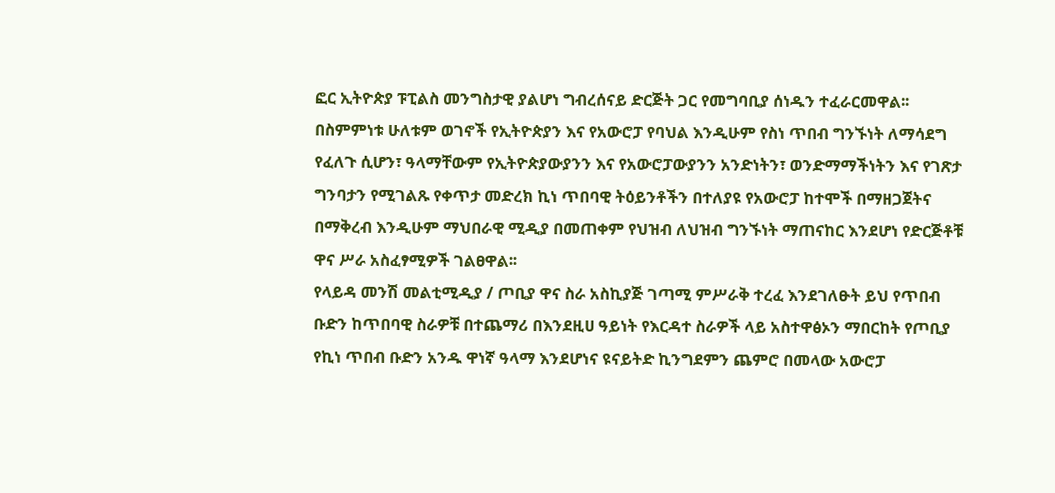ፎር ኢትዮጵያ ፑፒልስ መንግስታዊ ያልሆነ ግብረሰናይ ድርጅት ጋር የመግባቢያ ሰነዱን ተፈራርመዋል፡፡
በስምምነቱ ሁለቱም ወገኖች የኢትዮጵያን እና የአውሮፓ የባህል እንዲሁም የስነ ጥበብ ግንኙነት ለማሳደግ የፈለጉ ሲሆን፣ ዓላማቸውም የኢትዮጵያውያንን እና የአውሮፓውያንን አንድነትን፣ ወንድማማችነትን እና የገጽታ ግንባታን የሚገልጹ የቀጥታ መድረክ ኪነ ጥበባዊ ትዕይንቶችን በተለያዩ የአውሮፓ ከተሞች በማዘጋጀትና በማቅረብ እንዲሁም ማህበራዊ ሚዲያ በመጠቀም የህዝብ ለህዝብ ግንኙነት ማጠናከር እንደሆነ የድርጅቶቹ ዋና ሥራ አስፈፃሚዎች ገልፀዋል፡፡
የላይዳ መንሽ መልቲሚዲያ / ጦቢያ ዋና ስራ አስኪያጅ ገጣሚ ምሥራቅ ተረፈ እንደገለፁት ይህ የጥበብ ቡድን ከጥበባዊ ስራዎቹ በተጨማሪ በእንደዚሀ ዓይነት የእርዳተ ስራዎች ላይ አስተዋፅኦን ማበርከት የጦቢያ የኪነ ጥበብ ቡድን አንዱ ዋነኛ ዓላማ እንደሆነና ዩናይትድ ኪንግደምን ጨምሮ በመላው አውሮፓ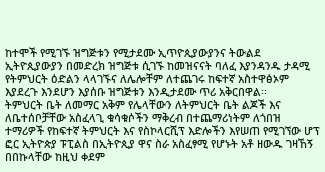ከተሞች የሚገኙ ዝግጅቱን የሚታደሙ ኢጥዮጲያውያንና ትውልደ ኢትዮጲያውያን በመድረክ ዝግጅቱ ሲገኙ ከመዝናናት ባለፈ እያንዳንዱ ታዳሚ የትምህርት ዕድልን ላላገኙና ለሌሎቸም ለተጨገሩ ከፍተኛ አስተዋፅኦም እያደረጉ እንደሆን እያሰቡ ዝግጅቱን እንዲታደሙ ጥሪ አቅርበዋል፡፡
ትምህርት ቤት ለመማር አቅም የሌላቸውን ለትምህርት ቤት ልጆች እና ለቤተሰቦቻቸው አስፈላጊ ቁሳቁሶችን ማቅረብ በተጨማሪነትም ለጎበዝ ተማሪዎች የከፍተኛ ትምህርት እና የስኮላርሺፕ እድሎችን እየሠጠ የሚገኘው ሆፕ ፎር ኢትዮጵያ ፑፒልስ በኢትዮጲያ ዋና ስራ አስፈፃሚ የሆኑት አቶ ዘውዱ ገዛኸኝ በበኩላቸው ከዚህ ቀደም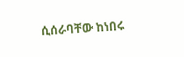ሲሰራባቸው ከነበሩ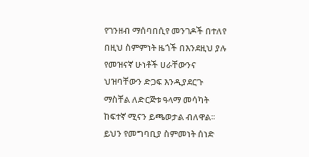የገንዘብ ማሰባበሲየ መንገዶች በተለየ በዚህ ስምምነት ዜጎች በእንደዚህ ያሉ የመዝናኛ ሁነቶች ሀራቸውንና ህዝባቸውን ድጋፍ እንዲያደርጉ ማስቸል ለድርጅቱ ዓላማ መሳካት ከፍተኛ ሚናን ይጫወታል ብለዋል፡፡
ይህን የመግባቢያ ስምመነት ሰነድ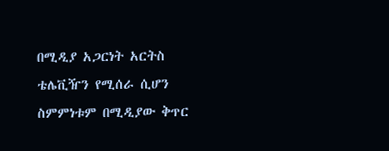በሚዲያ አጋርነት አርትስ ቴሌቪዥን የሚሰራ ሲሆን ስምምነቱም በሚዲያው ቅጥር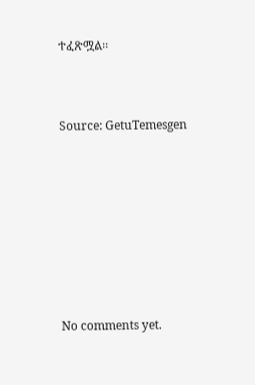ተፈጽሟል፡፡



Source: GetuTemesgen









No comments yet.